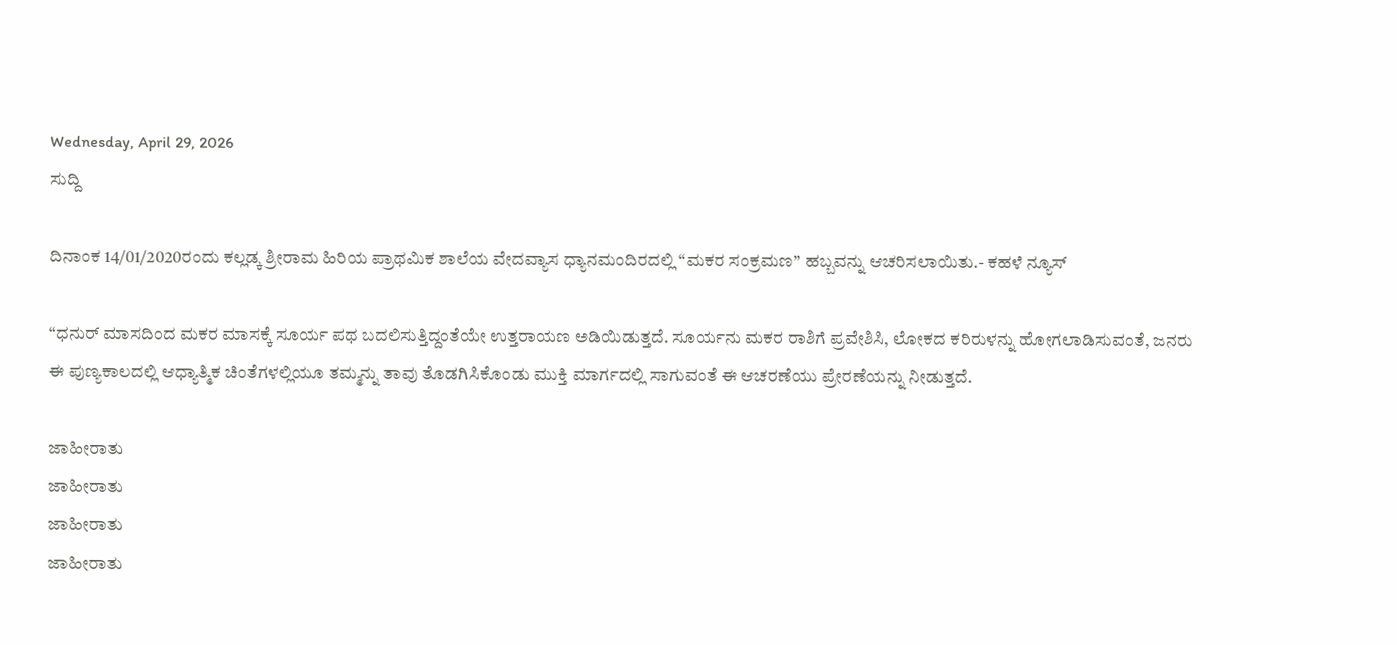Wednesday, April 29, 2026
ಸುದ್ದಿ

ದಿನಾಂಕ 14/01/2020ರಂದು ಕಲ್ಲಡ್ಕ ಶ್ರೀರಾಮ ಹಿರಿಯ ಪ್ರಾಥಮಿಕ ಶಾಲೆಯ ವೇದವ್ಯಾಸ ಧ್ಯಾನಮಂದಿರದಲ್ಲಿ “ಮಕರ ಸಂಕ್ರಮಣ” ಹಬ್ಬವನ್ನು ಆಚರಿಸಲಾಯಿತು.- ಕಹಳೆ ನ್ಯೂಸ್

“ಧನುರ್ ಮಾಸದಿಂದ ಮಕರ ಮಾಸಕ್ಕೆ ಸೂರ್ಯ ಪಥ ಬದಲಿಸುತ್ತಿದ್ದಂತೆಯೇ ಉತ್ತರಾಯಣ ಅಡಿಯಿಡುತ್ತದೆ. ಸೂರ್ಯನು ಮಕರ ರಾಶಿಗೆ ಪ್ರವೇಶಿಸಿ, ಲೋಕದ ಕರಿರುಳನ್ನು ಹೋಗಲಾಡಿಸುವಂತೆ, ಜನರು ಈ ಪುಣ್ಯಕಾಲದಲ್ಲಿ ಆಧ್ಯಾತ್ಮಿಕ ಚಿಂತೆಗಳಲ್ಲಿಯೂ ತಮ್ಮನ್ನು ತಾವು ತೊಡಗಿಸಿಕೊಂಡು ಮುಕ್ತಿ ಮಾರ್ಗದಲ್ಲಿ ಸಾಗುವಂತೆ ಈ ಆಚರಣೆಯು ಪ್ರೇರಣೆಯನ್ನು ನೀಡುತ್ತದೆ.

ಜಾಹೀರಾತು
ಜಾಹೀರಾತು
ಜಾಹೀರಾತು
ಜಾಹೀರಾತು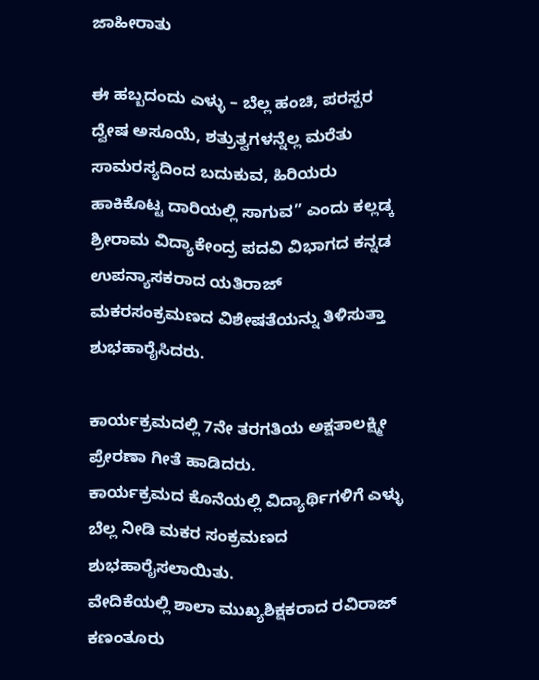ಜಾಹೀರಾತು

ಈ ಹಬ್ಬದಂದು ಎಳ್ಳು – ಬೆಲ್ಲ ಹಂಚಿ, ಪರಸ್ಪರ ದ್ವೇಷ ಅಸೂಯೆ, ಶತ್ರುತ್ವಗಳನ್ನೆಲ್ಲ ಮರೆತು ಸಾಮರಸ್ಯದಿಂದ ಬದುಕುವ, ಹಿರಿಯರು ಹಾಕಿಕೊಟ್ಟ ದಾರಿಯಲ್ಲಿ ಸಾಗುವ” ಎಂದು ಕಲ್ಲಡ್ಕ ಶ್ರೀರಾಮ ವಿದ್ಯಾಕೇಂದ್ರ ಪದವಿ ವಿಭಾಗದ ಕನ್ನಡ ಉಪನ್ಯಾಸಕರಾದ ಯತಿರಾಜ್ ಮಕರಸಂಕ್ರಮಣದ ವಿಶೇಷತೆಯನ್ನು ತಿಳಿಸುತ್ತಾ ಶುಭಹಾರೈಸಿದರು.

ಕಾರ್ಯಕ್ರಮದಲ್ಲಿ 7ನೇ ತರಗತಿಯ ಅಕ್ಷತಾಲಕ್ಷ್ಮೀ ಪ್ರೇರಣಾ ಗೀತೆ ಹಾಡಿದರು.
ಕಾರ್ಯಕ್ರಮದ ಕೊನೆಯಲ್ಲಿ ವಿದ್ಯಾರ್ಥಿಗಳಿಗೆ ಎಳ್ಳು ಬೆಲ್ಲ ನೀಡಿ ಮಕರ ಸಂಕ್ರಮಣದ ಶುಭಹಾರೈಸಲಾಯಿತು.
ವೇದಿಕೆಯಲ್ಲಿ ಶಾಲಾ ಮುಖ್ಯಶಿಕ್ಷಕರಾದ ರವಿರಾಜ್ ಕಣಂತೂರು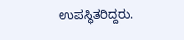ಉಪಸ್ಥಿತರಿದ್ದರು.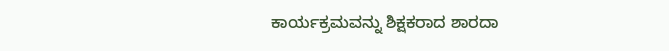ಕಾರ್ಯಕ್ರಮವನ್ನು ಶಿಕ್ಷಕರಾದ ಶಾರದಾ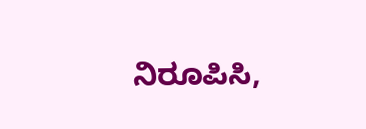ನಿರೂಪಿಸಿ,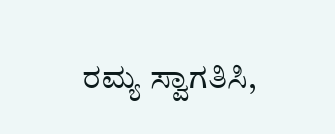ರಮ್ಯ ಸ್ವಾಗತಿಸಿ,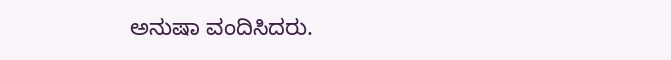ಅನುಷಾ ವಂದಿಸಿದರು.